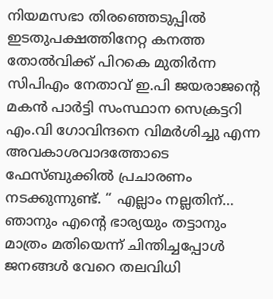നിയമസഭാ തിരഞ്ഞെടുപ്പിൽ ഇടതുപക്ഷത്തിനേറ്റ കനത്ത തോൽവിക്ക് പിറകെ മുതിർന്ന സിപിഎം നേതാവ് ഇ.പി ജയരാജന്‍റെ മകൻ പാർട്ടി സംസ്ഥാന സെക്രട്ടറി എം.വി ഗോവിന്ദനെ വിമർശിച്ചു എന്ന അവകാശവാദത്തോടെ ഫേസ്ബുക്കിൽ പ്രചാരണം നടക്കുന്നുണ്ട്. “ എല്ലാം നല്ലതിന്… ഞാനും എന്റെ ഭാര്യയും തട്ടാനും മാത്രം മതിയെന്ന് ചിന്തിച്ചപ്പോൾ ജനങ്ങൾ വേറെ തലവിധി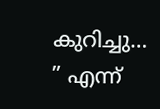കുറിച്ചു… ” എന്ന്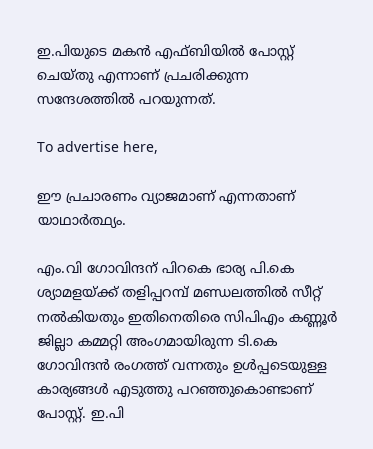ഇ.പിയുടെ മകൻ എഫ്ബിയിൽ പോസ്റ്റ് ചെയ്തു എന്നാണ് പ്രചരിക്കുന്ന സന്ദേശത്തിൽ പറയുന്നത്.

To advertise here,

ഈ പ്രചാരണം വ്യാജമാണ് എന്നതാണ് യാഥാർത്ഥ്യം.

എം.വി ഗോവിന്ദന് പിറകെ ഭാര്യ പി.കെ ശ്യാമളയ്ക്ക് തളിപ്പറമ്പ് മണ്ഡലത്തിൽ സീറ്റ് നൽകിയതും ഇതിനെതിരെ സിപിഎം കണ്ണൂർ ജില്ലാ കമ്മറ്റി അംഗമായിരുന്ന ടി.കെ ഗോവിന്ദൻ രംഗത്ത് വന്നതും ഉൾപ്പടെയുള്ള കാര്യങ്ങൾ എടുത്തു പറഞ്ഞുകൊണ്ടാണ് പോസ്റ്റ്. ഇ.പി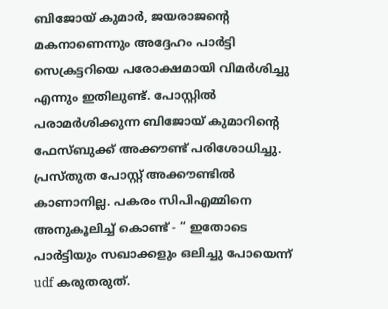ബിജോയ് കുമാർ, ജയരാജന്‍റെ മകനാണെന്നും അദ്ദേഹം പാർട്ടി സെക്രട്ടറിയെ പരോക്ഷമായി വിമർശിച്ചു എന്നും ഇതിലുണ്ട്. പോസ്റ്റിൽ പരാമർശിക്കുന്ന ബിജോയ് കുമാറിന്‍റെ ഫേസ്ബുക്ക് അക്കൗണ്ട് പരിശോധിച്ചു. പ്രസ്തുത പോസ്റ്റ് അക്കൗണ്ടിൽ കാണാനില്ല. പകരം സിപിഎമ്മിനെ അനുകൂലിച്ച് കൊണ്ട് - “ ഇതോടെ പാർട്ടിയും സഖാക്കളും ഒലിച്ചു പോയെന്ന് udf കരുതരുത്.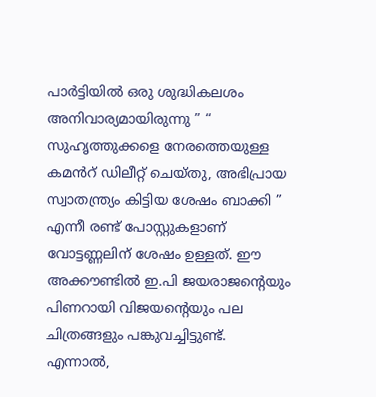പാർട്ടിയിൽ ഒരു ശുദ്ധികലശം അനിവാര്യമായിരുന്നു ” “ സുഹൃത്തുക്കളെ നേരത്തെയുള്ള കമൻറ് ഡിലീറ്റ് ചെയ്തു, അഭിപ്രായ സ്വാതന്ത്ര്യം കിട്ടിയ ശേഷം ബാക്കി ” എന്നീ രണ്ട് പോസ്റ്റുകളാണ് വോട്ടണ്ണലിന് ശേഷം ഉള്ളത്. ഈ അക്കൗണ്ടിൽ ഇ.പി ജയരാജന്‍റെയും പിണറായി വിജയന്‍റെയും പല ചിത്രങ്ങളും പങ്കുവച്ചിട്ടുണ്ട്. എന്നാൽ,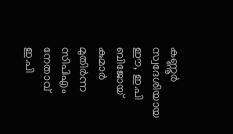കണ്ണൂർ സ്വദേശിയായ ഈ, ഇ.പി ബിജോയ് കുമാർ മുതിർന്ന സിപിഎം നേതാവ് ഇ.പി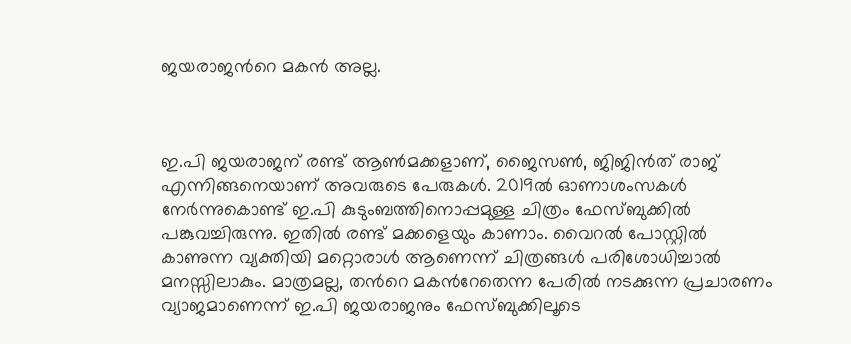ജയരാജന്‍റെ മകൻ അല്ല.



ഇ.പി ജയരാജന് രണ്ട് ആൺമക്കളാണ്, ജൈസൺ, ജിജിൻത് രാജ് എന്നിങ്ങനെയാണ് അവരുടെ പേരുകൾ. 2019ൽ ഓണാശംസകൾ നേർന്നുകൊണ്ട് ഇ.പി കുടുംബത്തിനൊപ്പമുള്ള ചിത്രം ഫേസ്ബുക്കിൽ പങ്കുവച്ചിരുന്നു. ഇതിൽ രണ്ട് മക്കളെയും കാണാം. വൈറൽ പോസ്റ്റിൽ കാണുന്ന വ്യക്തിയി മറ്റൊരാൾ ആണെന്ന് ചിത്രങ്ങൾ പരിശോധിച്ചാൽ മനസ്സിലാകും. മാത്രമല്ല, തന്‍റെ മകൻറേതെന്ന പേരിൽ നടക്കുന്ന പ്രചാരണം വ്യാജമാണെന്ന് ഇ.പി ജയരാജനും ഫേസ്ബുക്കിലൂടെ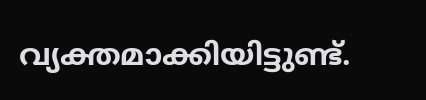വ്യക്തമാക്കിയിട്ടുണ്ട്.